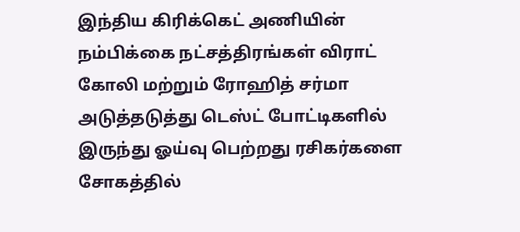இந்திய கிரிக்கெட் அணியின் நம்பிக்கை நட்சத்திரங்கள் விராட் கோலி மற்றும் ரோஹித் சர்மா அடுத்தடுத்து டெஸ்ட் போட்டிகளில் இருந்து ஓய்வு பெற்றது ரசிகர்களை சோகத்தில்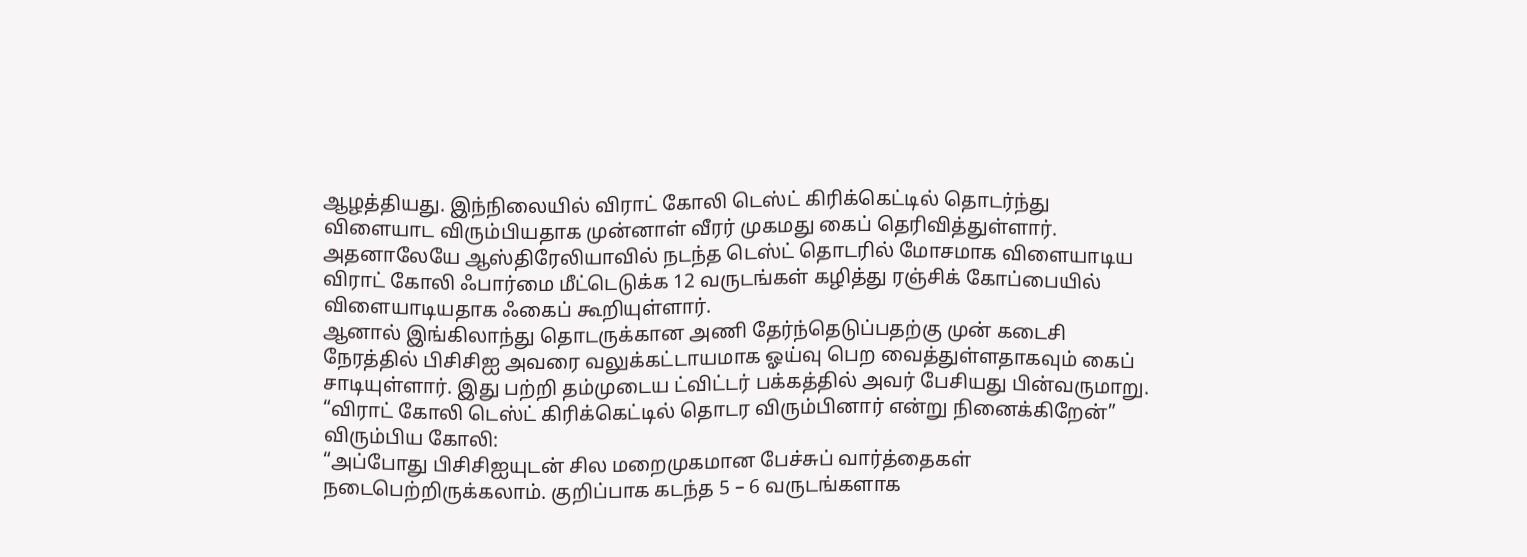ஆழத்தியது. இந்நிலையில் விராட் கோலி டெஸ்ட் கிரிக்கெட்டில் தொடர்ந்து விளையாட விரும்பியதாக முன்னாள் வீரர் முகமது கைப் தெரிவித்துள்ளார். அதனாலேயே ஆஸ்திரேலியாவில் நடந்த டெஸ்ட் தொடரில் மோசமாக விளையாடிய விராட் கோலி ஃபார்மை மீட்டெடுக்க 12 வருடங்கள் கழித்து ரஞ்சிக் கோப்பையில் விளையாடியதாக ஃகைப் கூறியுள்ளார்.
ஆனால் இங்கிலாந்து தொடருக்கான அணி தேர்ந்தெடுப்பதற்கு முன் கடைசி நேரத்தில் பிசிசிஐ அவரை வலுக்கட்டாயமாக ஓய்வு பெற வைத்துள்ளதாகவும் கைப் சாடியுள்ளார். இது பற்றி தம்முடைய ட்விட்டர் பக்கத்தில் அவர் பேசியது பின்வருமாறு. “விராட் கோலி டெஸ்ட் கிரிக்கெட்டில் தொடர விரும்பினார் என்று நினைக்கிறேன்”
விரும்பிய கோலி:
“அப்போது பிசிசிஐயுடன் சில மறைமுகமான பேச்சுப் வார்த்தைகள் நடைபெற்றிருக்கலாம். குறிப்பாக கடந்த 5 – 6 வருடங்களாக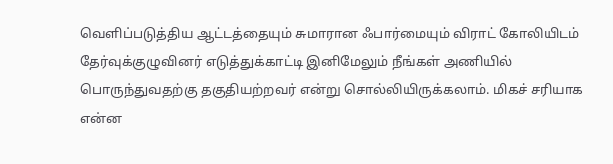வெளிப்படுத்திய ஆட்டத்தையும் சுமாரான ஃபார்மையும் விராட் கோலியிடம் தேர்வுக்குழுவினர் எடுத்துக்காட்டி இனிமேலும் நீங்கள் அணியில் பொருந்துவதற்கு தகுதியற்றவர் என்று சொல்லியிருக்கலாம். மிகச் சரியாக என்ன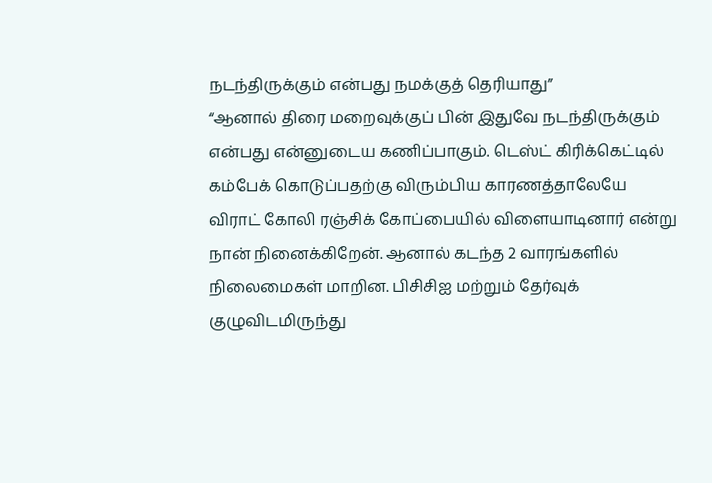நடந்திருக்கும் என்பது நமக்குத் தெரியாது”
“ஆனால் திரை மறைவுக்குப் பின் இதுவே நடந்திருக்கும் என்பது என்னுடைய கணிப்பாகும். டெஸ்ட் கிரிக்கெட்டில் கம்பேக் கொடுப்பதற்கு விரும்பிய காரணத்தாலேயே விராட் கோலி ரஞ்சிக் கோப்பையில் விளையாடினார் என்று நான் நினைக்கிறேன். ஆனால் கடந்த 2 வாரங்களில் நிலைமைகள் மாறின. பிசிசிஐ மற்றும் தேர்வுக் குழுவிடமிருந்து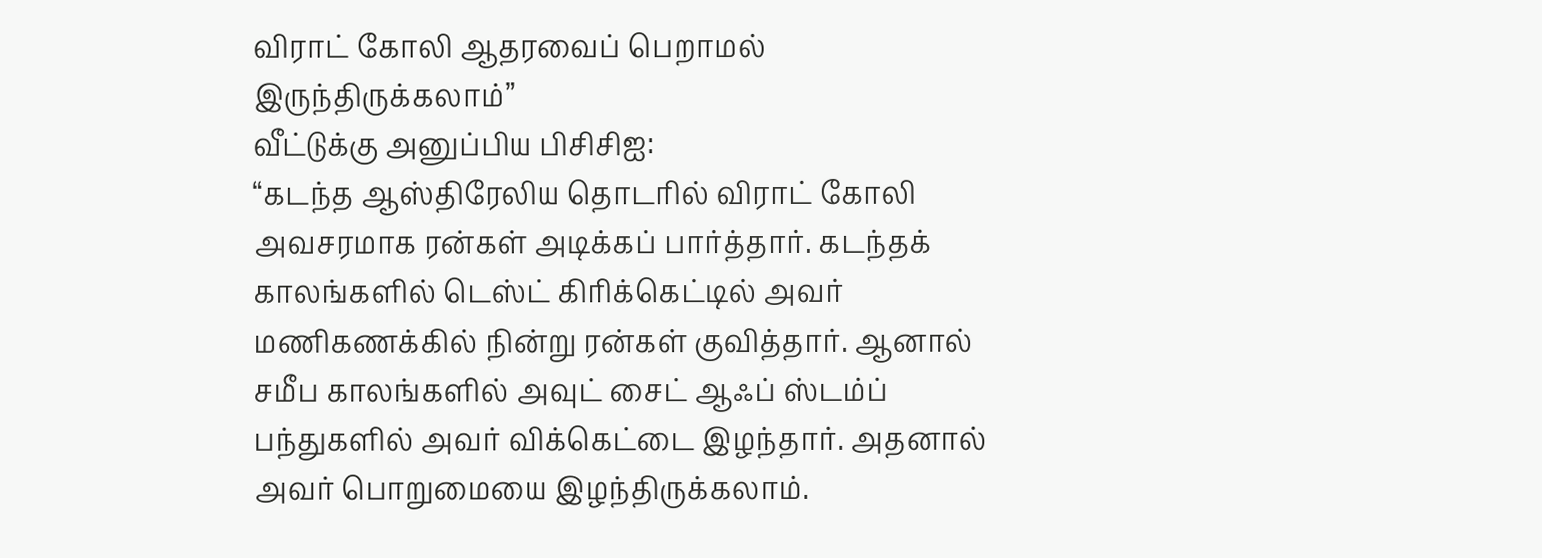விராட் கோலி ஆதரவைப் பெறாமல் இருந்திருக்கலாம்”
வீட்டுக்கு அனுப்பிய பிசிசிஐ:
“கடந்த ஆஸ்திரேலிய தொடரில் விராட் கோலி அவசரமாக ரன்கள் அடிக்கப் பார்த்தார். கடந்தக் காலங்களில் டெஸ்ட் கிரிக்கெட்டில் அவர் மணிகணக்கில் நின்று ரன்கள் குவித்தார். ஆனால் சமீப காலங்களில் அவுட் சைட் ஆஃப் ஸ்டம்ப் பந்துகளில் அவர் விக்கெட்டை இழந்தார். அதனால் அவர் பொறுமையை இழந்திருக்கலாம்.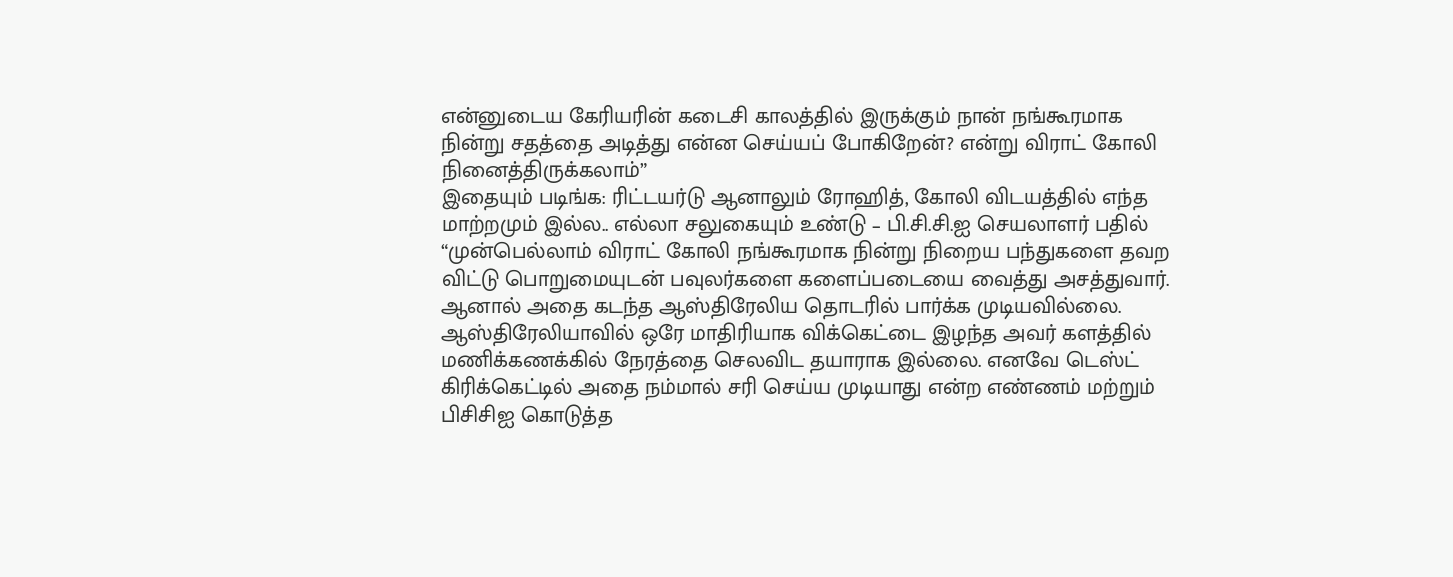என்னுடைய கேரியரின் கடைசி காலத்தில் இருக்கும் நான் நங்கூரமாக நின்று சதத்தை அடித்து என்ன செய்யப் போகிறேன்? என்று விராட் கோலி நினைத்திருக்கலாம்”
இதையும் படிங்க: ரிட்டயர்டு ஆனாலும் ரோஹித், கோலி விடயத்தில் எந்த மாற்றமும் இல்ல.. எல்லா சலுகையும் உண்டு – பி.சி.சி.ஐ செயலாளர் பதில்
“முன்பெல்லாம் விராட் கோலி நங்கூரமாக நின்று நிறைய பந்துகளை தவற விட்டு பொறுமையுடன் பவுலர்களை களைப்படையை வைத்து அசத்துவார். ஆனால் அதை கடந்த ஆஸ்திரேலிய தொடரில் பார்க்க முடியவில்லை. ஆஸ்திரேலியாவில் ஒரே மாதிரியாக விக்கெட்டை இழந்த அவர் களத்தில் மணிக்கணக்கில் நேரத்தை செலவிட தயாராக இல்லை. எனவே டெஸ்ட் கிரிக்கெட்டில் அதை நம்மால் சரி செய்ய முடியாது என்ற எண்ணம் மற்றும் பிசிசிஐ கொடுத்த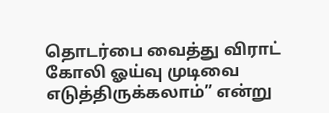தொடர்பை வைத்து விராட் கோலி ஓய்வு முடிவை எடுத்திருக்கலாம்” என்று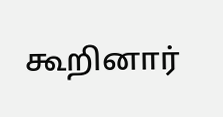கூறினார்